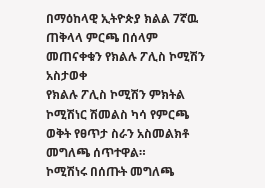በማዕከላዊ ኢትዮጵያ ክልል 7ኛዉ ጠቅላላ ምርጫ በሰላም መጠናቀቁን የክልሉ ፖሊስ ኮሚሽን አስታወቀ
የክልሉ ፖሊስ ኮሚሽን ምክትል ኮሚሽነር ሽመልስ ካሳ የምርጫ ወቅት የፀጥታ ስራን አስመልክቶ መግለጫ ሰጥተዋል።
ኮሚሽነሩ በሰጡት መግለጫ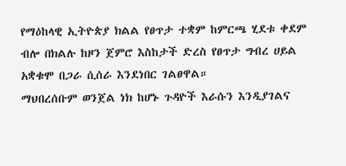የማዕከላዊ ኢትዮጵያ ክልል የፀጥታ ተቋም ከምርጫ ሂደቱ ቀደም ብሎ በክልሉ ከዞን ጀምሮ እስከታች ድረስ የፀጥታ ግብረ ሀይል አቋቁሞ በጋራ ሲሰራ እንደነበር ገልፀዋል።
ማህበረሰቡም ወንጀል ነክ ከሆኑ ጉዳዮች እራሱን እንዲያገልና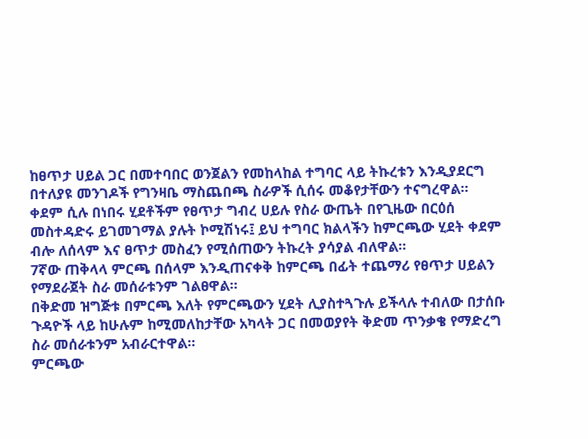ከፀጥታ ሀይል ጋር በመተባበር ወንጀልን የመከላከል ተግባር ላይ ትኩረቱን እንዲያደርግ በተለያዩ መንገዶች የግንዛቤ ማስጨበጫ ስራዎች ሲሰሩ መቆየታቸውን ተናግረዋል።
ቀደም ሲሉ በነበሩ ሂደቶችም የፀጥታ ግብረ ሀይሉ የስራ ውጤት በየጊዜው በርዕሰ መስተዳድሩ ይገመገማል ያሉት ኮሚሽነሩ፤ ይህ ተግባር ክልላችን ከምርጫው ሂደት ቀደም ብሎ ለሰላም እና ፀጥታ መስፈን የሚሰጠውን ትኩረት ያሳያል ብለዋል።
7ኛው ጠቅላላ ምርጫ በሰላም እንዲጠናቀቅ ከምርጫ በፊት ተጨማሪ የፀጥታ ሀይልን የማደራጀት ስራ መሰራቱንም ገልፀዋል።
በቅድመ ዝግጅቱ በምርጫ እለት የምርጫውን ሂደት ሊያስተጓጉሉ ይችላሉ ተብለው በታሰቡ ጉዳዮች ላይ ከሁሉም ከሚመለከታቸው አካላት ጋር በመወያየት ቅድመ ጥንቃቄ የማድረግ ስራ መሰራቱንም አብራርተዋል።
ምርጫው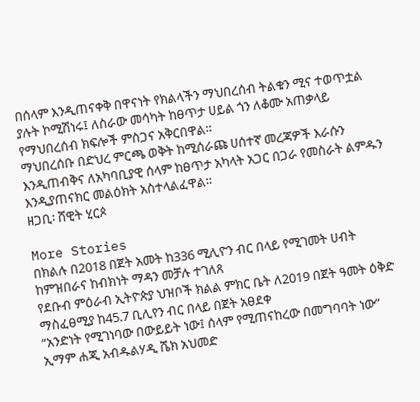በሰላም እንዲጠናቀቅ በዋናነት የክልላችን ማህበረሰብ ትልቁን ሚና ተወጥቷል ያሉት ኮሚሽነሩ፤ ለስራው መሳካት ከፀጥታ ሀይል ጎን ለቆሙ አጠቃላይ የማህበረሰብ ክፍሎች ምስጋና አቅርበዋል።
ማህበረሰቡ በድህረ ምርጫ ወቅት ከሚሰራጩ ሀሰተኛ መረጃዎች እራሱን እንዲጠብቅና ለአካባቢያዊ ሰላም ከፀጥታ አካላት አጋር በጋራ የመስራት ልምዱን እንዲያጠናክር መልዕክት አስተላልፈዋል።
ዘጋቢ፡ ሸዊት ሂርጶ

More Stories
በክልሉ በ2018 በጀት አመት ከ336 ሚሊዮን ብር በላይ የሚገመት ሀብት ከምዝበራና ከብክነት ማዳን መቻሉ ተገለጸ
የደቡብ ምዕራብ ኢትዮጵያ ህዝቦች ክልል ምክር ቤት ለ2019 በጀት ዓመት ዕቅድ ማስፈፀሚያ ከ45.7 ቢሊየን ብር በላይ በጀት አፀደቀ
“አንድነት የሚገነባው በውይይት ነው፤ ሰላም የሚጠናከረው በመግባባት ነው” ኢማም ሐጂ አብዱልሃዲ ሼክ አህመድ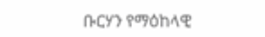ቡርሃን የማዕከላዊ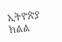ኢትዮጵያ ክልል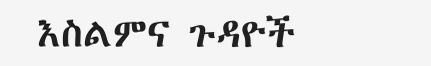እስልምና ጉዳዮች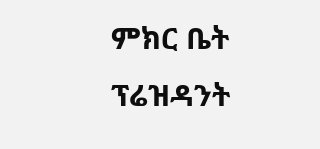ምክር ቤት ፕሬዝዳንት